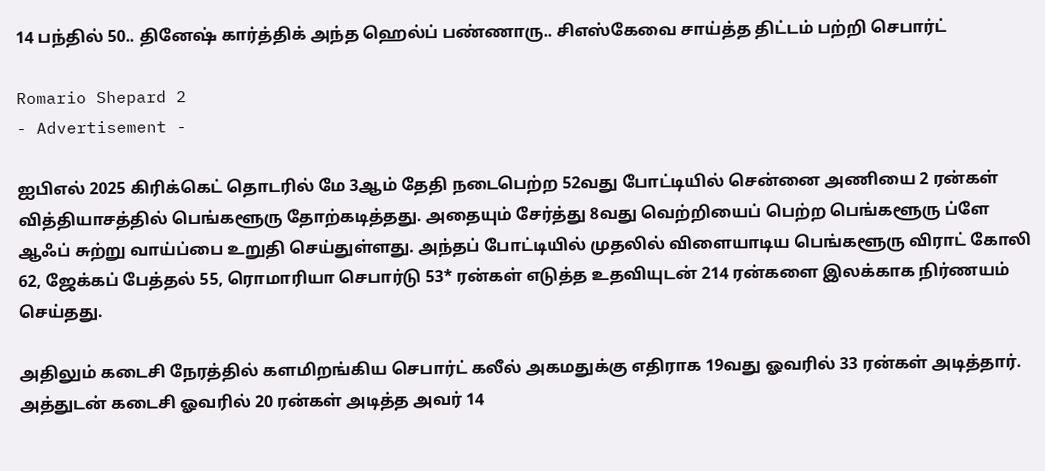14 பந்தில் 50.. தினேஷ் கார்த்திக் அந்த ஹெல்ப் பண்ணாரு.. சிஎஸ்கேவை சாய்த்த திட்டம் பற்றி செபார்ட்

Romario Shepard 2
- Advertisement -

ஐபிஎல் 2025 கிரிக்கெட் தொடரில் மே 3ஆம் தேதி நடைபெற்ற 52வது போட்டியில் சென்னை அணியை 2 ரன்கள் வித்தியாசத்தில் பெங்களூரு தோற்கடித்தது. அதையும் சேர்த்து 8வது வெற்றியைப் பெற்ற பெங்களூரு ப்ளே ஆஃப் சுற்று வாய்ப்பை உறுதி செய்துள்ளது. அந்தப் போட்டியில் முதலில் விளையாடிய பெங்களூரு விராட் கோலி 62, ஜேக்கப் பேத்தல் 55, ரொமாரியா செபார்டு 53* ரன்கள் எடுத்த உதவியுடன் 214 ரன்களை இலக்காக நிர்ணயம் செய்தது.

அதிலும் கடைசி நேரத்தில் களமிறங்கிய செபார்ட் கலீல் அகமதுக்கு எதிராக 19வது ஓவரில் 33 ரன்கள் அடித்தார். அத்துடன் கடைசி ஓவரில் 20 ரன்கள் அடித்த அவர் 14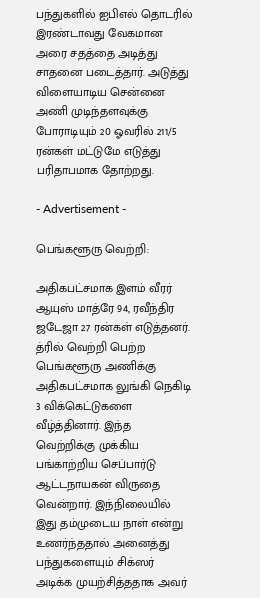பந்துகளில் ஐபிஎல் தொடரில் இரண்டாவது வேகமான அரை சதத்தை அடித்து சாதனை படைத்தார். அடுத்து விளையாடிய சென்னை அணி முடிந்தளவுக்கு போராடியும் 20 ஓவரில் 211/5 ரன்கள் மட்டுமே எடுத்து பரிதாபமாக தோற்றது.

- Advertisement -

பெங்களூரு வெற்றி:

அதிகபட்சமாக இளம் வீரர் ஆயுஸ் மாத்ரே 94, ரவீந்திர ஜடேஜா 27 ரன்கள் எடுத்தனர். த்ரில் வெற்றி பெற்ற பெங்களூரு அணிக்கு அதிகபட்சமாக லுங்கி நெகிடி 3 விக்கெட்டுகளை வீழ்த்தினார். இந்த வெற்றிக்கு முக்கிய பங்காற்றிய செப்பார்டு ஆட்டநாயகன் விருதை வென்றார். இந்நிலையில் இது தம்முடைய நாள் என்று உணர்ந்ததால் அனைத்து பந்துகளையும் சிக்ஸர் அடிக்க முயற்சித்ததாக அவர்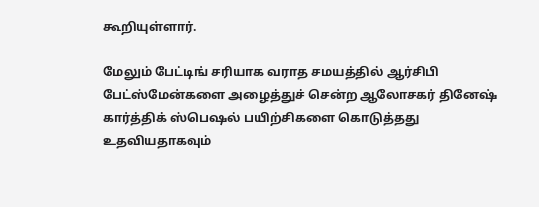கூறியுள்ளார்.

மேலும் பேட்டிங் சரியாக வராத சமயத்தில் ஆர்சிபி பேட்ஸ்மேன்களை அழைத்துச் சென்ற ஆலோசகர் தினேஷ் கார்த்திக் ஸ்பெஷல் பயிற்சிகளை கொடுத்தது உதவியதாகவும்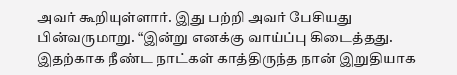அவர் கூறியுள்ளார். இது பற்றி அவர் பேசியது பின்வருமாறு. “இன்று எனக்கு வாய்ப்பு கிடைத்தது. இதற்காக நீண்ட நாட்கள் காத்திருந்த நான் இறுதியாக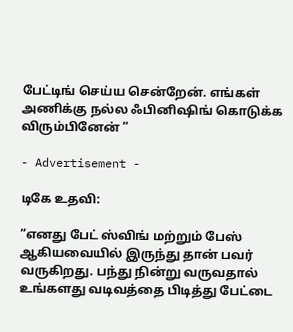பேட்டிங் செய்ய சென்றேன். எங்கள் அணிக்கு நல்ல ஃபினிஷிங் கொடுக்க விரும்பினேன் ”

- Advertisement -

டிகே உதவி:

“எனது பேட் ஸ்விங் மற்றும் பேஸ் ஆகியவையில் இருந்து தான் பவர் வருகிறது. பந்து நின்று வருவதால் உங்களது வடிவத்தை பிடித்து பேட்டை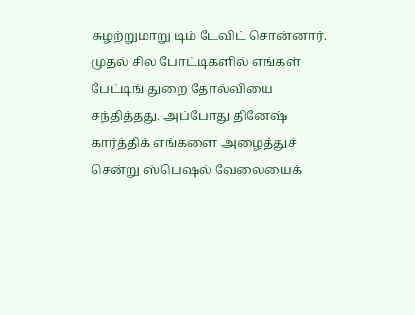சுழற்றுமாறு டிம் டேவிட் சொன்னார். முதல் சில போட்டிகளில் எங்கள் பேட்டிங் துறை தோல்வியை சந்தித்தது. அப்போது தினேஷ் கார்த்திக் எங்களை அழைத்துச் சென்று ஸ்பெஷல் வேலையைக்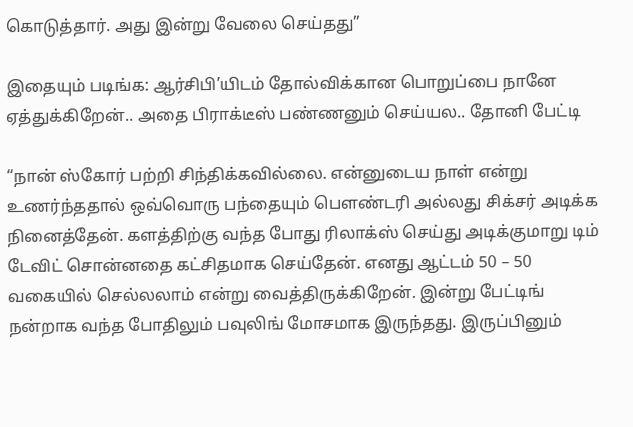கொடுத்தார். அது இன்று வேலை செய்தது”

இதையும் படிங்க: ஆர்சிபி’யிடம் தோல்விக்கான பொறுப்பை நானே ஏத்துக்கிறேன்.. அதை பிராக்டீஸ் பண்ணனும் செய்யல.. தோனி பேட்டி

“நான் ஸ்கோர் பற்றி சிந்திக்கவில்லை. என்னுடைய நாள் என்று உணர்ந்ததால் ஒவ்வொரு பந்தையும் பௌண்டரி அல்லது சிக்சர் அடிக்க நினைத்தேன். களத்திற்கு வந்த போது ரிலாக்ஸ் செய்து அடிக்குமாறு டிம் டேவிட் சொன்னதை கட்சிதமாக செய்தேன். எனது ஆட்டம் 50 – 50 வகையில் செல்லலாம் என்று வைத்திருக்கிறேன். இன்று பேட்டிங் நன்றாக வந்த போதிலும் பவுலிங் மோசமாக இருந்தது. இருப்பினும்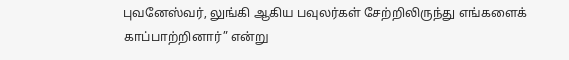புவனேஸ்வர், லுங்கி ஆகிய பவுலர்கள் சேற்றிலிருந்து எங்களைக் காப்பாற்றினார்” என்று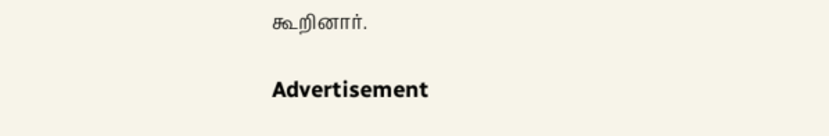கூறினார்.

Advertisement